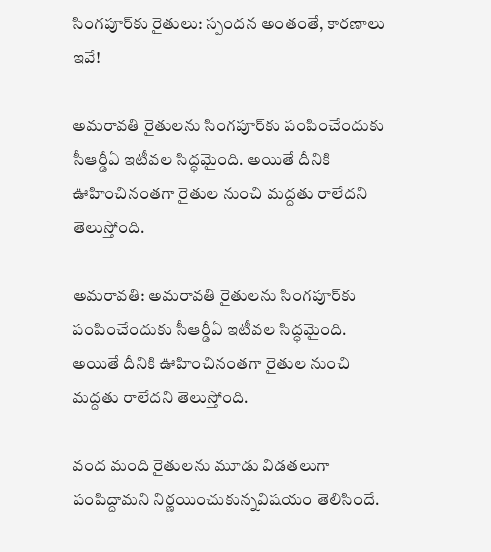సింగపూర్‌కు రైతులు: స్పందన అంతంతే, కారణాలు ఇవే!

అమరావతి రైతులను సింగపూర్‌కు పంపించేందుకు సీఆర్డీఏ ఇటీవల సిద్ధమైంది. అయితే దీనికి ఊహించినంతగా రైతుల నుంచి మద్దతు రాలేదని తెలుస్తోంది.

అమరావతి: అమరావతి రైతులను సింగపూర్‌కు పంపించేందుకు సీఆర్డీఏ ఇటీవల సిద్ధమైంది. అయితే దీనికి ఊహించినంతగా రైతుల నుంచి మద్దతు రాలేదని తెలుస్తోంది.

వంద మంది రైతులను మూడు విడతలుగా పంపిద్దామని నిర్ణయించుకున్నవిషయం తెలిసిందే.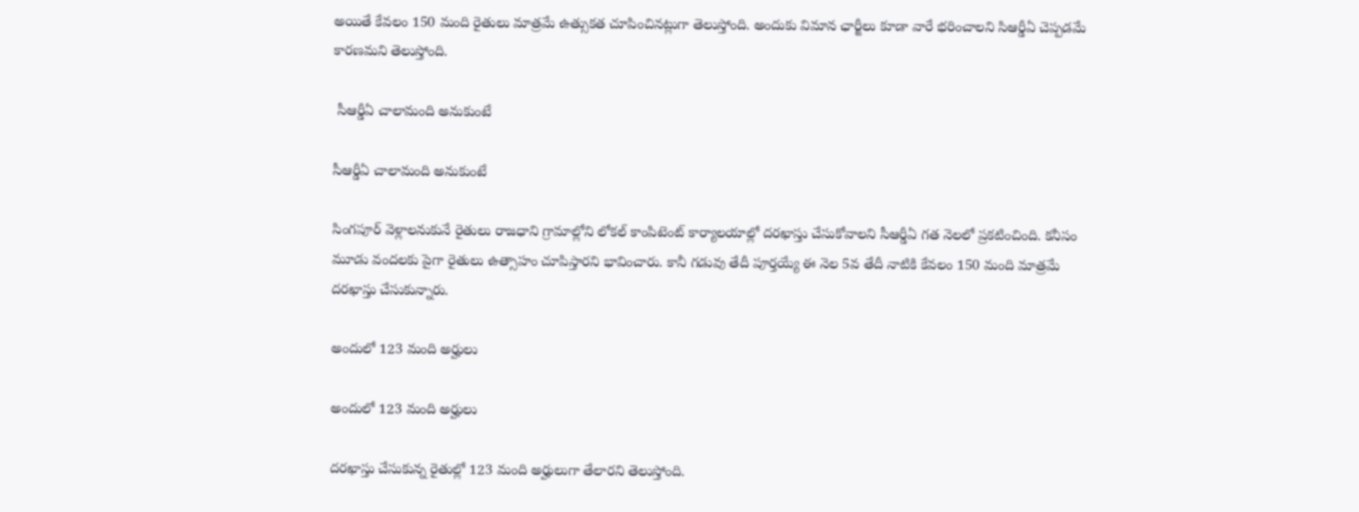అయితే కేవలం 150 మంది రైతులు మాత్రమే ఉత్సుకత చూపించినట్లుగా తెలుస్తోంది. అందుకు విమాన ఛార్జీలు కూడా వారే భరించాలని సిఆర్డీఏ చెప్పడమే కారణమని తెలుస్తోంది.

 సీఆర్డీఏ చాలామంది అనుకుంటే

సీఆర్డీఏ చాలామంది అనుకుంటే

సింగపూర్ వెళ్లాలనుకునే రైతులు రాజధాని గ్రామాల్లోని లోకల్ కాంపిటెంట్ కార్యాలయాల్లో దరఖాస్తు చేసుకోవాలని సీఆర్డీఏ గత నెలలో ప్రకటించింది. కనీసం మూడు వందలకు పైగా రైతులు ఉత్సాహం చూపిస్తారని భావించారు. కానీ గడువు తేదీ పూర్తయ్యే ఈ నెల 5వ తేదీ నాటికి కేవలం 150 మంది మాత్రమే దరఖాస్తు చేసుకున్నారు.

అందులో 123 మంది అర్హులు

అందులో 123 మంది అర్హులు

దరఖాస్తు చేసుకున్న రైతుల్లో 123 మంది అర్హులుగా తేలారని తెలుస్తోంది.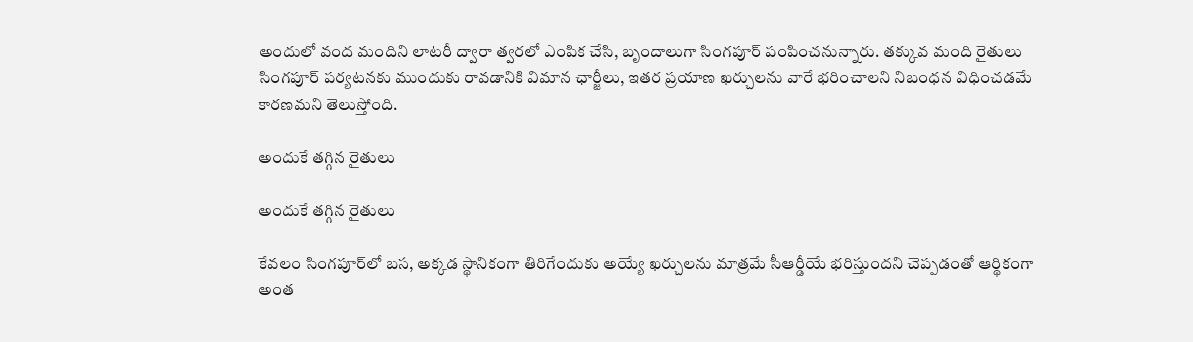అందులో వంద మందిని లాటరీ ద్వారా త్వరలో ఎంపిక చేసి, బృందాలుగా సింగపూర్ పంపించనున్నారు. తక్కువ మంది రైతులు సింగపూర్ పర్యటనకు ముందుకు రావడానికి విమాన ఛార్జీలు, ఇతర ప్రయాణ ఖర్చులను వారే భరించాలని నిబంధన విధించడమే కారణమని తెలుస్తోంది.

అందుకే తగ్గిన రైతులు

అందుకే తగ్గిన రైతులు

కేవలం సింగపూర్‌లో బస, అక్కడ స్థానికంగా తిరిగేందుకు అయ్యే ఖర్చులను మాత్రమే సీఆర్డీయే భరిస్తుందని చెప్పడంతో ఆర్థికంగా అంత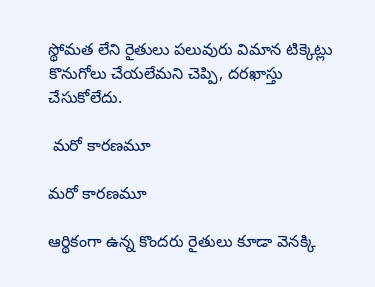స్థోమత లేని రైతులు పలువురు విమాన టిక్కెట్లు కొనుగోలు చేయలేమని చెప్పి, దరఖాస్తు చేసుకోలేదు.

 మరో కారణమూ

మరో కారణమూ

ఆర్థికంగా ఉన్న కొందరు రైతులు కూడా వెనక్కి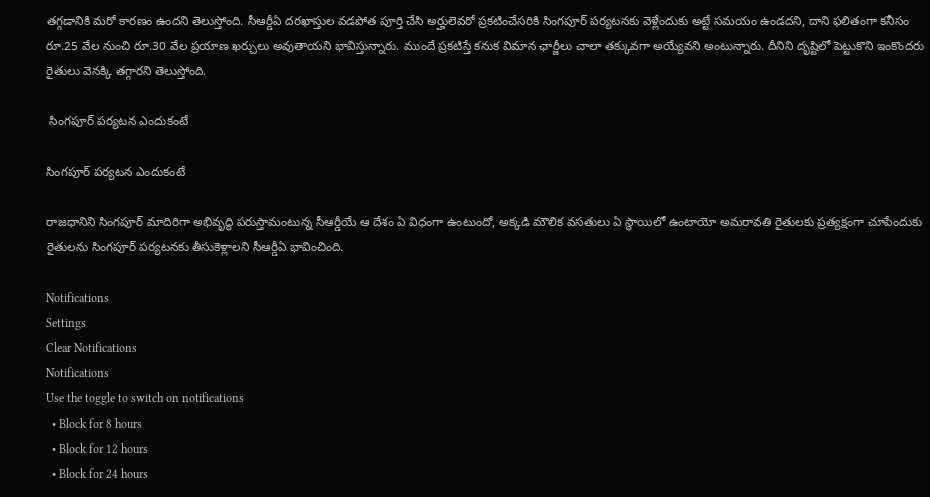తగ్గడానికి మరో కారణం ఉందని తెలుస్తోంది. సీఆర్డీఏ దరఖాస్తుల వడపోత పూర్తి చేసి అర్హులెవరో ప్రకటించేసరికి సింగపూర్ పర్యటనకు వెళ్లేందుకు అట్టే సమయం ఉండదని, దాని ఫలితంగా కనీసం రూ.25 వేల నుంచి రూ.30 వేల ప్రయాణ ఖర్చులు అవుతాయని భావిస్తున్నారు. ముందే ప్రకటిస్తే కనుక విమాన ఛార్జీలు చాలా తక్కువగా అయ్యేవని అంటున్నారు. దీనిని దృష్టిలో పెట్టుకొని ఇంకొందరు రైతులు వెనక్కి తగ్గారని తెలుస్తోంది.

 సింగపూర్ పర్యటన ఎందుకంటే

సింగపూర్ పర్యటన ఎందుకంటే

రాజధానిని సింగపూర్‌ మాదిరిగా అభివృద్ధి పరుస్తామంటున్న సీఆర్డీయే ఆ దేశం ఏ విధంగా ఉంటుందో, అక్కడి మౌలిక వసతులు ఏ స్థాయిలో ఉంటాయో అమరావతి రైతులకు ప్రత్యక్షంగా చూపేందుకు రైతులను సింగపూర్‌ పర్యటనకు తీసుకెళ్లాలని సీఆర్డీఏ భావించింది.

Notifications
Settings
Clear Notifications
Notifications
Use the toggle to switch on notifications
  • Block for 8 hours
  • Block for 12 hours
  • Block for 24 hours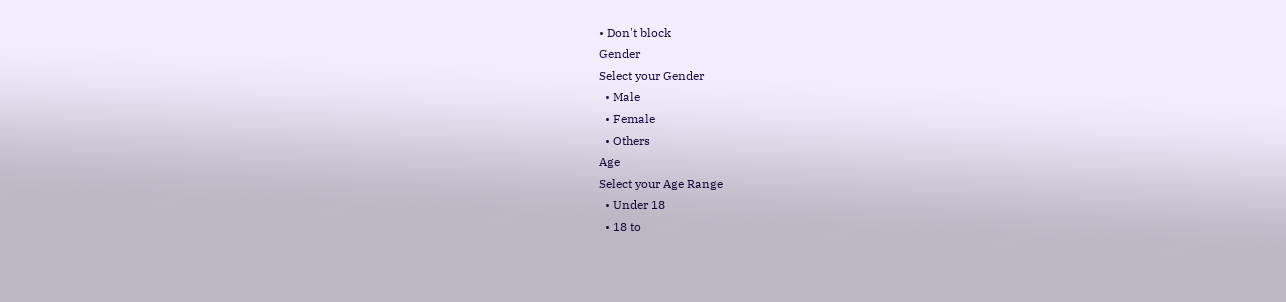• Don't block
Gender
Select your Gender
  • Male
  • Female
  • Others
Age
Select your Age Range
  • Under 18
  • 18 to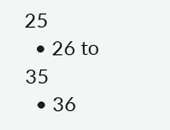25
  • 26 to 35
  • 36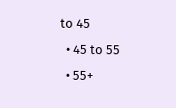to 45
  • 45 to 55
  • 55+